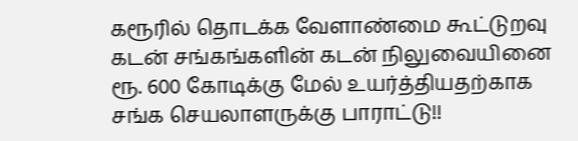கரூரில் தொடக்க வேளாண்மை கூட்டுறவு கடன் சங்கங்களின் கடன் நிலுவையினை ரூ. 600 கோடிக்கு மேல் உயர்த்தியதற்காக சங்க செயலாளருக்கு பாராட்டு!!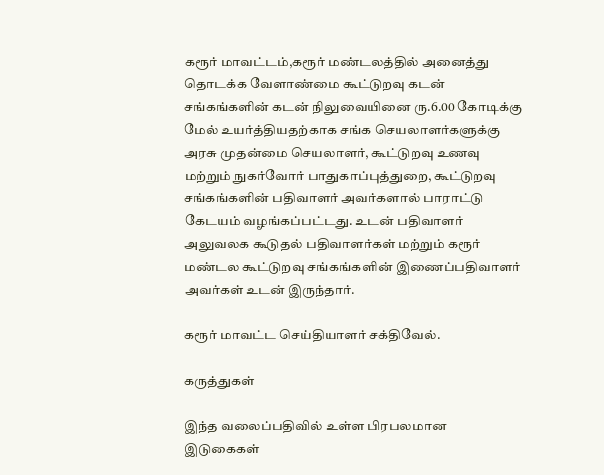கரூர் மாவட்டம்,கரூர் மண்டலத்தில் அனைத்து தொடக்க வேளாண்மை கூட்டுறவு கடன் சங்கங்களின் கடன் நிலுவையினை ரு.6.00 கோடிக்கு மேல் உயர்த்தியதற்காக சங்க செயலாளர்களுக்கு அரசு முதன்மை செயலாளர், கூட்டுறவு உணவு மற்றும் நுகர்வோர் பாதுகாப்புத்துறை, கூட்டுறவு சங்கங்களின் பதிவாளர் அவர்களால் பாராட்டு கேடயம் வழங்கப்பட்டது. உடன் பதிவாளர் அலுவலக கூடுதல் பதிவாளர்கள் மற்றும் கரூர் மண்டல கூட்டுறவு சங்கங்களின் இணைப்பதிவாளர் அவர்கள் உடன் இருந்தார்.

கரூர் மாவட்ட செய்தியாளர் சக்திவேல்.

கருத்துகள்

இந்த வலைப்பதிவில் உள்ள பிரபலமான இடுகைகள்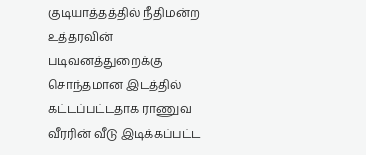குடியாத்தத்தில் நீதிமன்ற உத்தரவின் படிவனத்துறைக்கு சொந்தமான இடத்தில் கட்டப்பட்டதாக ராணுவ வீரரின் வீடு இடிக்கப்பட்ட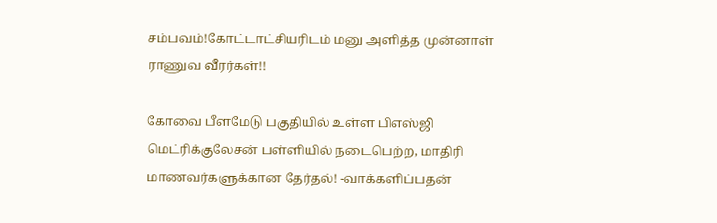சம்பவம்!கோட்டாட்சியரிடம் மனு அளித்த முன்னாள் ராணுவ வீரர்கள்!!

கோவை பீளமேடு பகுதியில் உள்ள பிஎஸ்ஜி மெட்ரிக்குலேசன் பள்ளியில் நடைபெற்ற, மாதிரி மாணவர்களுக்கான தேர்தல்! -வாக்களிப்பதன்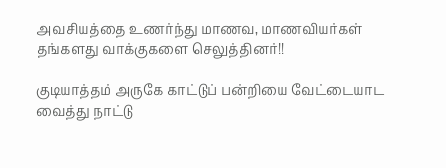அவசியத்தை உணர்ந்து மாணவ, மாணவியர்கள் தங்களது வாக்குகளை செலுத்தினர்!!

குடியாத்தம் அருகே காட்டுப் பன்றியை வேட்டையாட வைத்து நாட்டு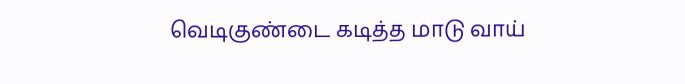வெடிகுண்டை கடித்த மாடு வாய்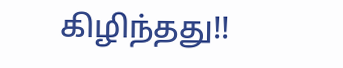கிழிந்தது!!